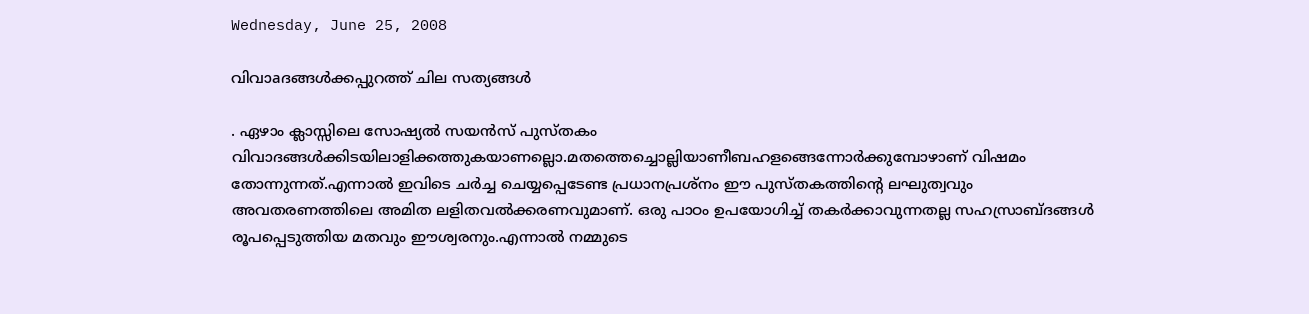Wednesday, June 25, 2008

വിവാaദങ്ങള്‍ക്കപ്പുറത്ത് ചില സത്യങ്ങള്‍

. ഏഴാം ക്ലാസ്സിലെ സോഷ്യല്‍ സയന്‍സ് പുസ്തകം വിവാദങ്ങള്‍ക്കിടയിലാളിക്കത്തുകയാണല്ലൊ.മതത്തെച്ചൊല്ലിയാണീബഹളങ്ങെന്നോര്‍ക്കുമ്പോഴാണ് വിഷമം തോന്നുന്നത്.എന്നാല്‍ ഇവിടെ ചര്‍ച്ച ചെയ്യപ്പെടേണ്ട പ്രധാനപ്രശ്നം ഈ പുസ്തകത്തിന്റെ ലഘുത്വവും അവതരണത്തിലെ അമിത ലളിതവല്‍ക്കരണവുമാണ്. ഒരു പാഠം ഉപയോഗിച്ച് തകര്‍ക്കാവുന്നതല്ല സഹസ്രാബ്ദങ്ങള്‍ രൂപപ്പെടുത്തിയ മതവും ഈശ്വരനും.എന്നാല്‍ നമ്മുടെ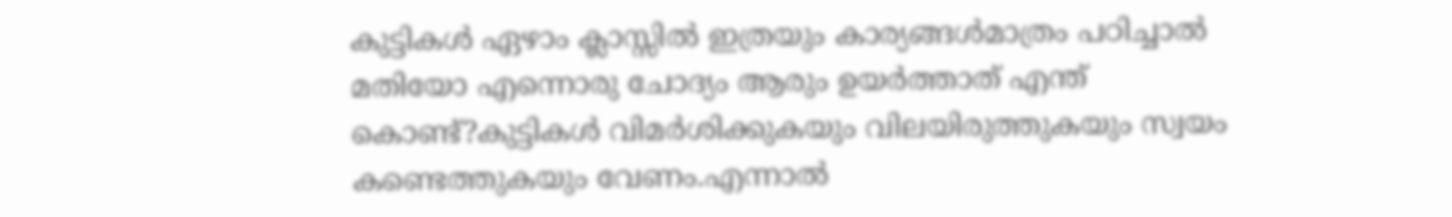കുട്ടികള്‍ ഏഴാം ക്ലാസ്സില്‍ ഇത്രയും കാര്യങ്ങള്‍മാത്രം പഠിച്ചാല്‍ മതിയോ എന്നൊരു ചോദ്യം ആരും ഉയര്‍ത്താത് എന്ത് കൊണ്ട്?കുട്ടികള്‍ വിമര്‍ശിക്കുകയും വിലയിരുത്തുകയും സ്വയം കണ്ടെത്തുകയും വേണം.എന്നാല്‍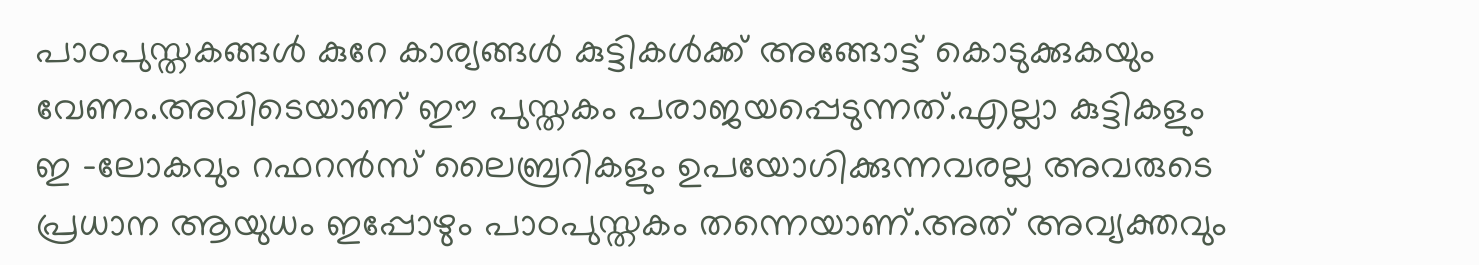പാഠപുസ്തകങ്ങള്‍ കുറേ കാര്യങ്ങള്‍ കുട്ടികള്‍ക്ക് അങ്ങോട്ട് കൊടുക്കുകയും വേണം.അവിടെയാണ് ഈ പുസ്തകം പരാജയപ്പെടുന്നത്.എല്ലാ കുട്ടികളും ഇ ‌‌‌-ലോകവും റഫറന്‍സ് ലൈബ്രറികളും ഉപയോഗിക്കുന്നവരല്ല അവരുടെ പ്രധാന ആയുധം ഇപ്പോഴും പാഠപുസ്തകം തന്നെയാണ്.അത് അവ്യക്തവും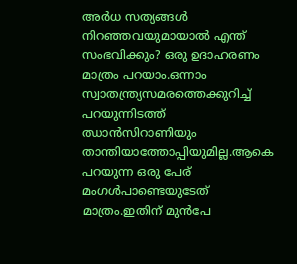അര്‍ധ സത്യങ്ങള്‍ നിറഞ്ഞവയുമായാല്‍ എന്ത് സംഭവിക്കും? ഒരു ഉദാഹരണം മാത്രം പറയാം.ഒന്നാം സ്വാതന്ത്ര്യസമരത്തെക്കുറിച്ച് പറയുന്നിടത്ത് ഝാന്‍സിറാണിയും താന്തിയാത്തോപ്പിയുമില്ല.ആകെ പറയുന്ന ഒരു പേര് മംഗള്‍പാണ്ടെയുടേത് മാത്രം.ഇതിന് മുന്‍പേ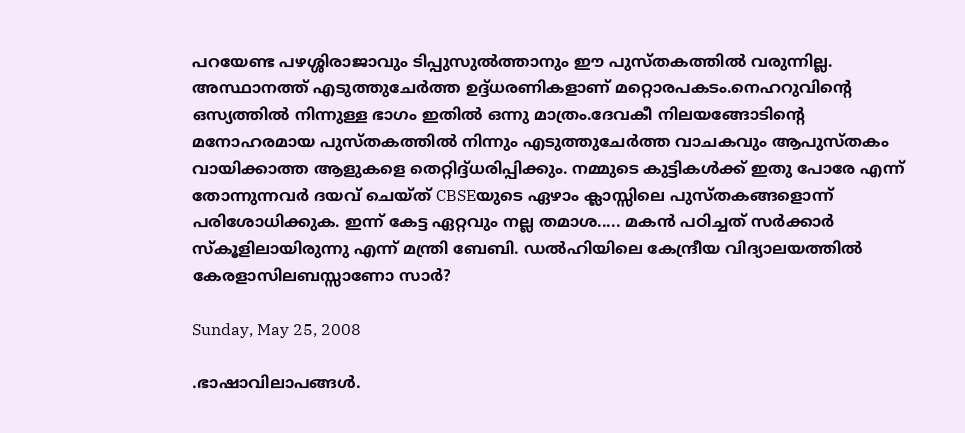പറയേണ്ട പഴശ്ശിരാജാവും ടിപ്പുസുല്‍ത്താനും ഈ പുസ്തകത്തില്‍ വരുന്നില്ല. അസ്ഥാനത്ത് എടുത്തുചേര്‍ത്ത ഉദ്ദ്ധരണികളാണ് മറ്റൊരപകടം.നെഹറുവിന്റെ ഒസ്യത്തില്‍ നിന്നുള്ള ഭാഗം ഇതില്‍ ഒന്നു മാത്രം.ദേവകീ നിലയങ്ങോടിന്റെ മനോഹരമായ പുസ്തകത്തില്‍ നിന്നും എടുത്തുചേര്‍ത്ത വാചകവും ആപുസ്തകം വായിക്കാത്ത ആളുകളെ തെറ്റിദ്ദ്ധരിപ്പിക്കും. നമ്മുടെ കുട്ടികള്‍ക്ക് ഇതു പോരേ എന്ന് തോന്നുന്നവര്‍ ദയവ് ചെയ്ത് CBSEയുടെ ഏഴാം ക്ലാസ്സിലെ പുസ്തകങ്ങളൊന്ന് പരിശോധിക്കുക. ഇന്ന് കേട്ട ഏറ്റവും നല്ല തമാശ..... മകന്‍ പഠിച്ചത് സര്‍ക്കാര്‍ സ്കൂളിലായിരുന്നു എന്ന് മന്ത്രി ബേബി. ഡല്‍ഹിയിലെ കേന്ദ്രീയ വിദ്യാലയത്തില്‍ കേരളാസിലബസ്സാണോ സാര്‍?

Sunday, May 25, 2008

.ഭാഷാവിലാപങ്ങള്‍.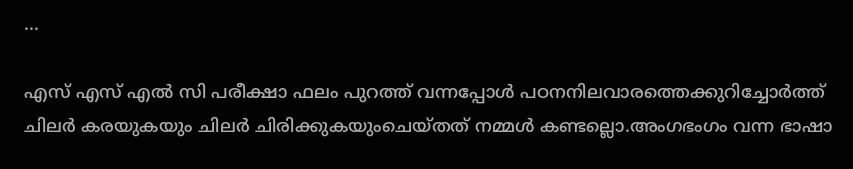...

എസ് എസ് എല്‍ സി പരീക്ഷാ ഫലം പുറത്ത് വന്നപ്പോള്‍ പഠനനിലവാരത്തെക്കുറിച്ചോര്‍ത്ത് ചിലര്‍ കരയുകയും ചിലര്‍ ചിരിക്കുകയുംചെയ്തത് നമ്മള്‍ കണ്ടല്ലൊ.അംഗഭംഗം വന്ന ഭാഷാ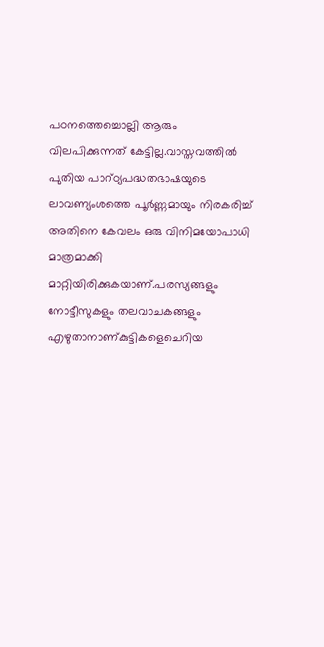പഠനത്തെച്ചൊല്ലി ആരും വിലപിക്കുന്നത് കേട്ടില്ല.വാസ്തവത്തില്‍ പുതിയ പാറ്ഠ്യപദ്ധതഭാഷയുടെ ലാവണ്യംശത്തെ പൂര്‍ണ്ണമായും നിരകരിച്ച് അതിനെ കേവലം ഒരു വിനിമയോപാധി മാത്രമാക്കി മാറ്റിയിരിക്കുകയാണ്.പരസ്യങ്ങളും നോട്ടീസുകളും തലവാചകങ്ങളും എഴുതാനാണ്കുട്ടികളെചെറിയ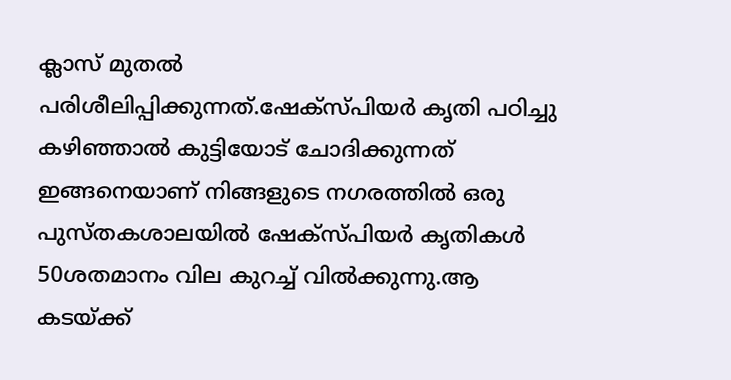ക്ലാസ് മുതല്‍ പരിശീലിപ്പിക്കുന്നത്.ഷേക്സ്പിയര്‍ കൃതി പഠിച്ചു കഴിഞ്ഞാല്‍ കുട്ടിയോട് ചോദിക്കുന്നത് ഇങ്ങനെയാണ് നിങ്ങളുടെ നഗരത്തില്‍ ഒരു പുസ്തകശാലയില്‍ ഷേക്സ്പിയര്‍ കൃതികള്‍ 50ശതമാനം വില കുറച്ച് വില്‍ക്കുന്നു.ആ കടയ്ക്ക്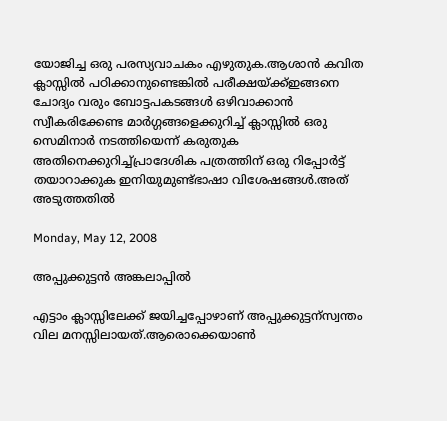യോജിച്ച ഒരു പരസ്യവാചകം എഴുതുക.ആശാന്‍ കവിത ക്ലാസ്സില്‍ പഠിക്കാനുണ്ടെങ്കില്‍ പരീക്ഷയ്ക്ക്ഇങ്ങനെ ചോദ്യം വരും ബോട്ടപകടങ്ങള്‍ ഒഴിവാക്കാന്‍ സ്വീകരിക്കേണ്ട മാര്‍ഗ്ഗങ്ങളെക്കുറിച്ച് ക്ലാസ്സില്‍ ഒരു സെമിനാര്‍ നടത്തിയെന്ന് കരുതുക അതിനെക്കുറിച്ച്പ്രാദേശിക പത്രത്തിന് ഒരു റിപ്പോര്‍ട്ട് തയാറാക്കുക ഇനിയുമുണ്ട്ഭാഷാ വിശേഷങ്ങള്‍.അത് അടുത്തതില്‍

Monday, May 12, 2008

അപ്പുക്കുട്ടന്‍ അങ്കലാപ്പില്‍

എട്ടാം ക്ലാസ്സിലേക്ക് ജയിച്ചപ്പോഴാണ് അപ്പുക്കുട്ടന്സ്വന്തം വില മനസ്സിലായത്.ആരൊക്കെയാണ്‍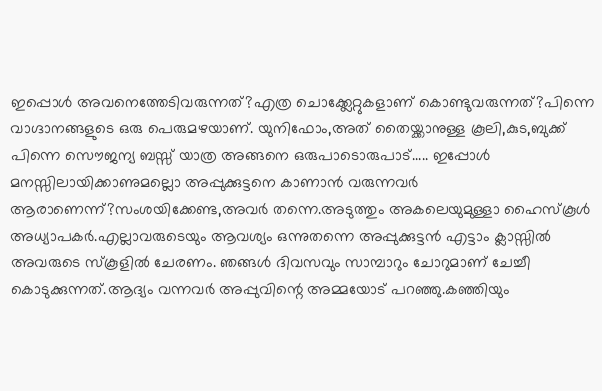ഇപ്പൊള്‍ അവനെത്തേടിവരുന്നത്?എത്ര ചൊക്ക്ലേറ്റുകളാണ് കൊണ്ടുവരുന്നത്?പിന്നെ വാഗ്ദാനങ്ങളുടെ ഒരു പെരുമഴയാണ്. യുനിഫോം,അത് തൈയ്ക്കാനുള്ള കൂലി,കുട,ബുക്ക് പിന്നെ സൌജന്യ ബസ്സ് യാത്ര അങ്ങനെ ഒരുപാടൊരുപാട്..... ഇപ്പോള്‍ മനസ്സിലായിക്കാണുമല്ലൊ അപ്പുക്കുട്ടനെ കാണാന്‍ വരുന്നവര്‍ ആരാണെന്ന്?സംശയിക്കേണ്ട,അവര്‍ തന്നെ.അടുത്തും അകലെയുമുള്ളാ ഹൈസ്കൂള്‍ അധ്യാപകര്‍.എല്ലാവരുടെയും ആവശ്യം ഒന്നുതന്നെ അപ്പുക്കുട്ടന്‍ എട്ടാം ക്ലാസ്സില്‍ അവരുടെ സ്കൂളില്‍ ചേരണം. ഞങ്ങള്‍ ദിവസവും സാമ്പാറും ചോറുമാണ് ചേച്ചീ കൊടുക്കുന്നത്.ആദ്യം വന്നവര്‍ അപ്പുവിന്റെ അമ്മയോട് പറഞ്ഞു.കഞ്ഞിയും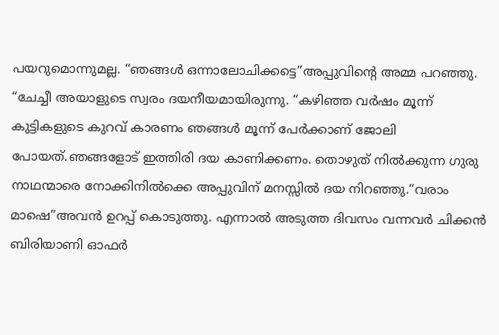പയറുമൊന്നുമല്ല. “ഞങ്ങള്‍ ഒന്നാലോചിക്കട്ടെ”അപ്പുവിന്റെ അമ്മ പറഞ്ഞു. “ചേച്ചീ അയാളുടെ സ്വരം ദയനീയമായിരുന്നു. “കഴിഞ്ഞ വര്‍ഷം മൂന്ന് കുട്ടികളുടെ കുറവ് കാരണം ഞങ്ങള്‍ മൂന്ന് പേര്‍ക്കാണ് ജോലി പോയത്.ഞങ്ങളോട് ഇത്തിരി ദയ കാണിക്കണം. തൊഴുത് നില്‍ക്കുന്ന ഗുരു നാഥന്മാരെ നോക്കിനില്‍ക്കെ അപ്പുവിന് മനസ്സില്‍ ദയ നിറഞ്ഞു.“വരാം മാഷെ”അവന്‍ ഉറപ്പ് കൊടുത്തു. എന്നാല്‍ അടുത്ത ദിവസം വന്നവര്‍ ചിക്കന്‍ ബിരിയാണി ഓഫര്‍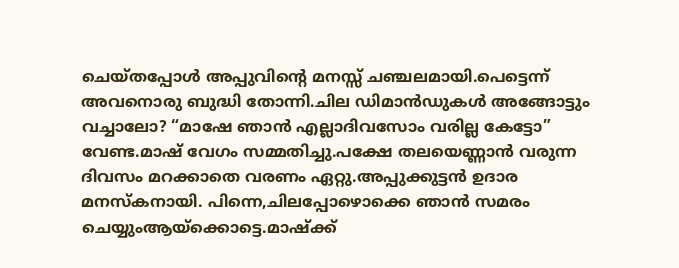ചെയ്തപ്പോള്‍ അപ്പുവിന്റെ മനസ്സ് ചഞ്ചലമായി.പെട്ടെന്ന് അവനൊരു ബുദ്ധി തോന്നി.ചില ഡിമാന്‍ഡുകള്‍ അങ്ങോട്ടും വച്ചാലോ? “മാഷേ ഞാന്‍ എല്ലാദിവസോം വരില്ല കേട്ടോ” വേണ്ട.മാഷ് വേഗം സമ്മതിച്ചു.പക്ഷേ തലയെണ്ണാന്‍ വരുന്ന ദിവസം മറക്കാതെ വരണം ഏറ്റു.അപ്പുക്കുട്ടന്‍ ഉദാര മനസ്കനായി. പിന്നെ,ചിലപ്പോഴൊക്കെ ഞാന്‍ സമരം ചെയ്യുംആയ്ക്കൊട്ടെ.മാഷ്ക്ക്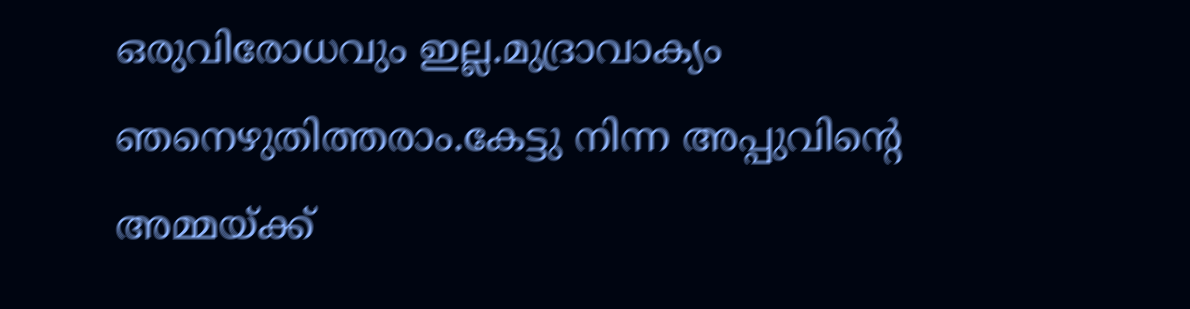ഒരുവിരോധവും ഇല്ല.മുദ്രാവാക്യം ഞനെഴുതിത്തരാം.കേട്ടു നിന്ന അപ്പുവിന്റെ അമ്മയ്ക്ക്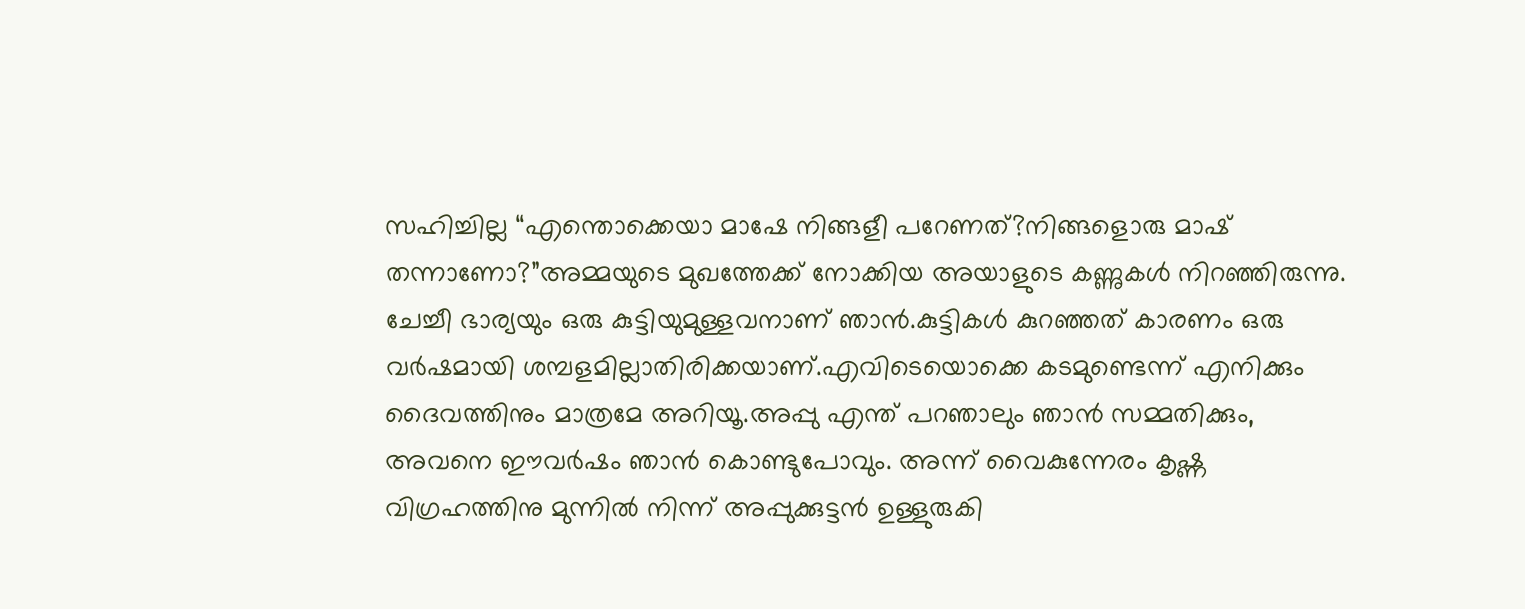സഹിച്ചില്ല “എന്തൊക്കെയാ മാഷേ നിങ്ങളീ പറേണത്?നിങ്ങളൊരു മാഷ് തന്നാണോ?”അമ്മയുടെ മുഖത്തേക്ക് നോക്കിയ അയാളുടെ കണ്ണുകള്‍ നിറഞ്ഞിരുന്നു. ചേച്ചീ ഭാര്യയും ഒരു കുട്ടിയുമുള്ളവനാണ് ഞാന്‍.കുട്ടികള്‍ കുറഞ്ഞത് കാരണം ഒരു വര്‍ഷമായി ശമ്പളമില്ലാതിരിക്കയാണ്.എവിടെയൊക്കെ കടമുണ്ടെന്ന് എനിക്കും ദൈവത്തിനും മാത്രമേ അറിയൂ.അപ്പു എന്ത് പറഞാലും ഞാന്‍ സമ്മതിക്കും, അവനെ ഈവര്‍ഷം ഞാന്‍ കൊണ്ടുപോവും. അന്ന് വൈകുന്നേരം കൃഷ്ണ വിഗ്രഹത്തിനു മുന്നില്‍ നിന്ന് അപ്പുക്കുട്ടന്‍ ഉള്ളുരുകി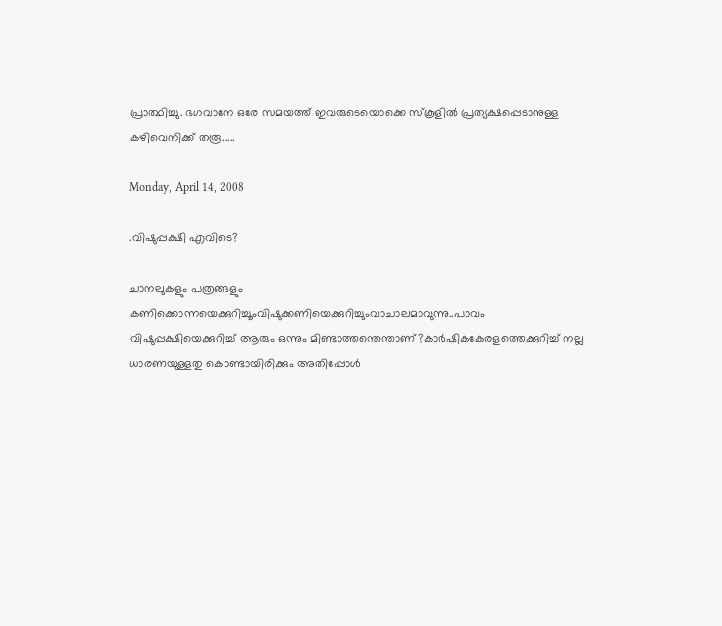പ്രാത്ഥിച്ചു. ഭഗവാനേ ഒരേ സമയത്ത് ഇവരുടെയൊക്കെ സ്കൂളില്‍ പ്രത്യക്ഷപ്പെടാനുള്ള കഴിവെനിക്ക് തരൂ.....

Monday, April 14, 2008

.വിഷുപ്പക്ഷി എവിടെ?

ചാനലുകളും പത്രങ്ങളും കണിക്കൊന്നയെക്കുറിച്ചൂംവിഷുക്കണിയെക്കുറിച്ചുംവാചാലമാവുന്നു..പാവം വിഷുപ്പക്ഷിയെക്കുറിച്ച് ആരും ഒന്നും മിണ്ടാത്തന്തെന്താണ്?കാര്‍ഷികകേരളത്തെക്കുറിച്ച് നല്ല ധാരണയുള്ളതു കൊണ്ടായിരിക്കും അതിപ്പോള്‍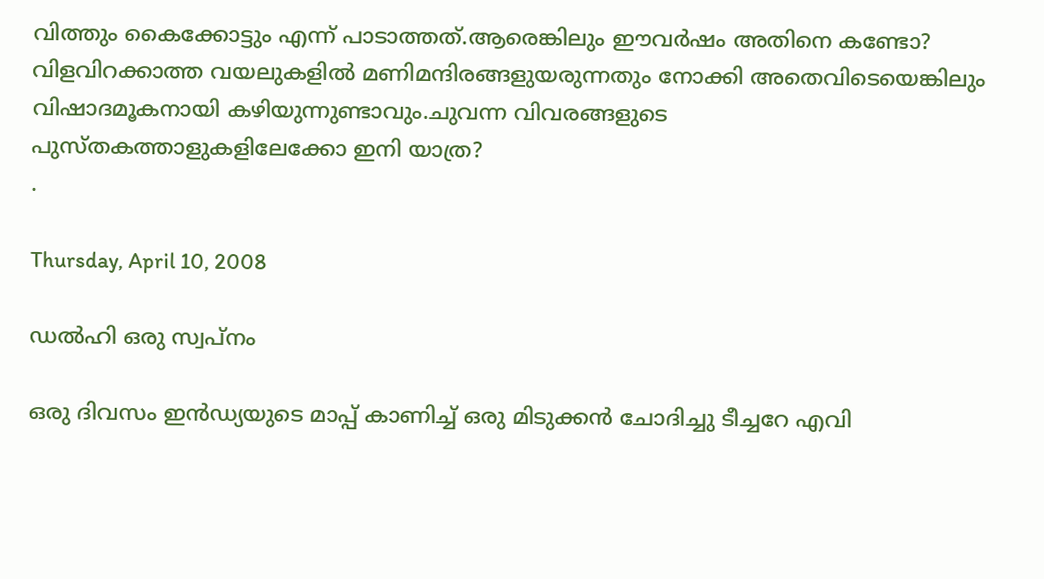വിത്തും കൈക്കോട്ടും എന്ന് പാടാത്തത്.ആരെങ്കിലും ഈവര്‍ഷം അതിനെ കണ്ടോ?
വിളവിറക്കാത്ത വയലുകളില്‍ മണിമന്ദിരങ്ങളുയരുന്നതും നോക്കി അതെവിടെയെങ്കിലും വിഷാദമൂകനായി കഴിയുന്നുണ്ടാവും.ചുവന്ന വിവരങ്ങളുടെ
പുസ്തകത്താളുകളിലേക്കോ ഇനി യാത്ര?
.

Thursday, April 10, 2008

ഡല്‍ഹി ഒരു സ്വപ്നം

ഒരു ദിവസം ഇന്‍ഡ്യയുടെ മാപ്പ് കാണിച്ച് ഒരു മിടുക്കന്‍ ചോദിച്ചു ടീച്ചറേ എവി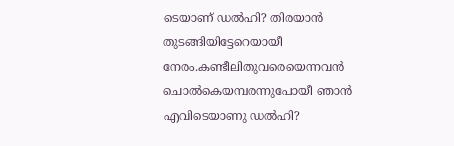ടെയാണ് ഡല്‍ഹി? തിരയാന്‍ തുടങ്ങിയിട്ടേറെയായീ നേരം.കണ്ടീലിതുവരെയെന്നവന്‍ ചൊല്‍കെയമ്പരന്നുപോയീ ഞാന്‍ എവിടെയാണു ഡല്‍ഹി?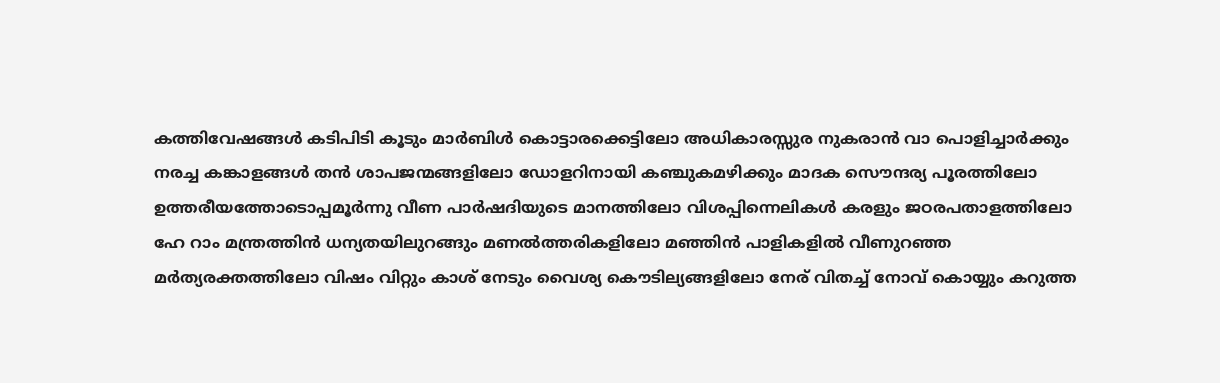കത്തിവേഷങ്ങള്‍ കടിപിടി കൂടും മാര്‍ബിള്‍ കൊട്ടാരക്കെട്ടിലോ അധികാരസ്സുര നുകരാന്‍ വാ പൊളിച്ചാര്‍ക്കും നരച്ച കങ്കാളങ്ങള്‍ തന്‍ ശാപജന്മങ്ങളിലോ ഡോളറിനായി കഞ്ചുകമഴിക്കും മാദക സൌന്ദര്യ പൂരത്തിലോ ഉത്തരീയത്തോടൊപ്പമൂര്‍ന്നു വീണ പാര്‍ഷദിയുടെ മാനത്തിലോ വിശപ്പിന്നെലികള്‍ കരളും ജഠരപതാളത്തിലോ ഹേ റാം മന്ത്രത്തിന്‍ ധന്യതയിലുറങ്ങും മണല്‍ത്തരികളിലോ മഞ്ഞിന്‍ പാളികളില്‍ വീണുറഞ്ഞ മര്‍ത്യരക്തത്തിലോ വിഷം വിറ്റും കാശ് നേടും വൈശ്യ കൌടില്യങ്ങളിലോ നേര് വിതച്ച് നോവ് കൊയ്യും കറുത്ത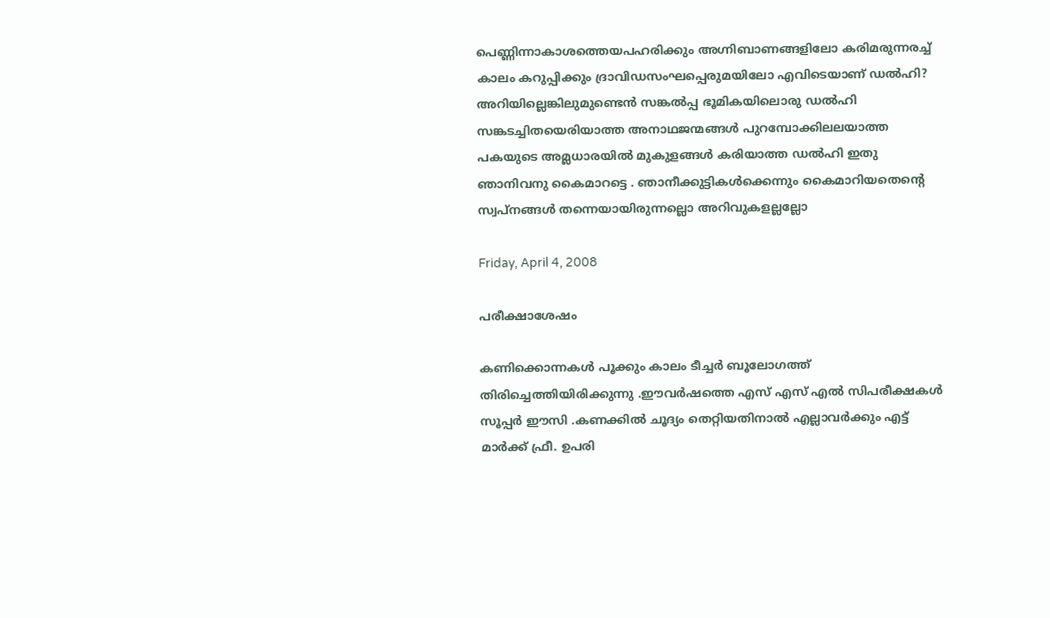പെണ്ണിന്നാകാശത്തെയപഹരിക്കും അഗ്നിബാണങ്ങളിലോ കരിമരുന്നരച്ച് കാലം കറുപ്പിക്കും ദ്രാവിഡസംഘപ്പെരുമയിലോ എവിടെയാണ് ഡല്‍ഹി? അറിയില്ലെങ്കിലുമുണ്ടെന്‍ സങ്കല്‍പ്പ ഭൂമികയിലൊരു ഡല്‍ഹി സങ്കടച്ചിതയെരിയാത്ത അനാഥജന്മങ്ങള്‍ പുറമ്പോക്കിലലയാത്ത പകയുടെ അമ്ലധാരയില്‍ മുകുളങ്ങള്‍ കരിയാത്ത ഡല്‍ഹി ഇതു ഞാനിവനു കൈമാറട്ടെ . ഞാനീക്കുട്ടികള്‍ക്കെന്നും കൈമാറിയതെന്റെ സ്വപ്നങ്ങള്‍ തന്നെയായിരുന്നല്ലൊ അറിവുകളല്ലല്ലോ

Friday, April 4, 2008

പരീക്ഷാശേഷം

കണിക്കൊന്നകള്‍ പൂക്കും കാലം ടീച്ചര്‍ ബൂലോഗത്ത് തിരിച്ചെത്തിയിരിക്കുന്നു .ഈവര്‍ഷത്തെ എസ് എസ് എല്‍ സിപരീക്ഷകള്‍ സൂപ്പര്‍ ഈസി .കണക്കില്‍ ചൂദ്യം തെറ്റിയതിനാല്‍ എല്ലാവര്‍ക്കും എട്ട് മാര്‍ക്ക് ഫ്രീ. ഉപരി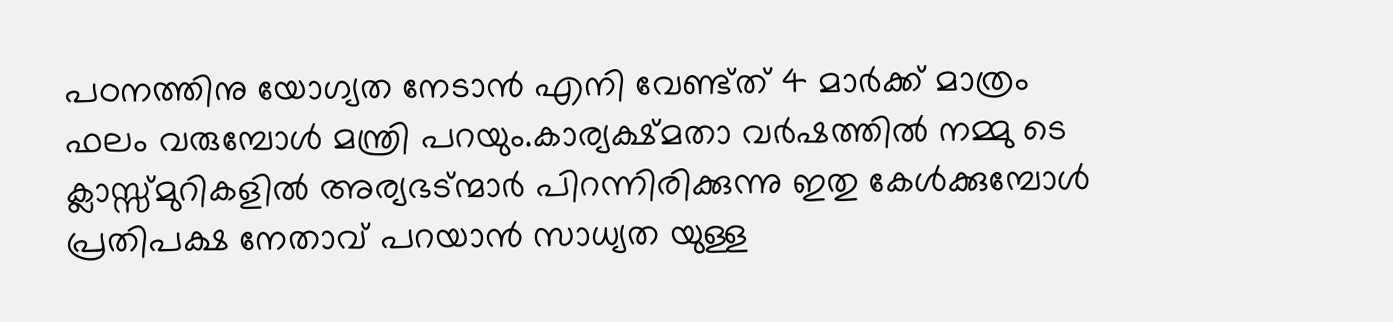പഠനത്തിനു യോഗ്യത നേടാന്‍ എനി വേണ്ട്ത് 4 മാര്‍ക്ക് മാത്രം ഫലം വരുമ്പോള്‍ മന്ത്രി പറയും.കാര്യക്ഷ്മതാ വര്‍ഷത്തില്‍ നമ്മു ടെ ക്ലാസ്സ്മുറികളില്‍ അര്യഭട്ന്മാര്‍ പിറന്നിരിക്കുന്നു ഇതു കേള്‍ക്കുമ്പോള്‍ പ്രതിപക്ഷ നേതാവ് പറയാന്‍ സാധ്യത യുള്ള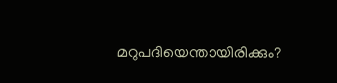മറുപദിയെന്തായിരിക്കും?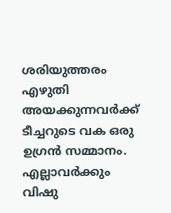ശരിയുത്തരം എഴുതി അയക്കുന്നവര്‍ക്ക് ടീച്ചറുടെ വക ഒരു ഉഗ്രന്‍ സമ്മാനം. എല്ലാവര്‍ക്കും വിഷു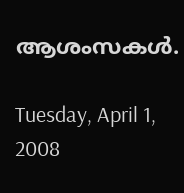ആശംസകള്‍.

Tuesday, April 1, 2008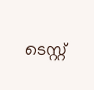ടെസ്റ്റ്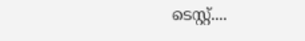ടെസ്റ്റ്....